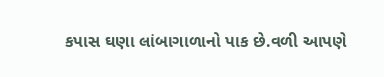કપાસ ઘણા લાંબાગાળાનો પાક છે.વળી આપણે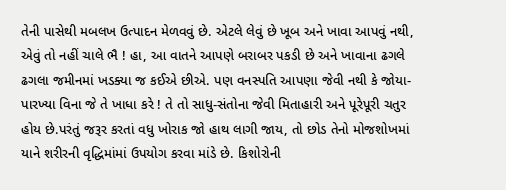તેની પાસેથી મબલખ ઉત્પાદન મેળવવું છે. એટલે લેવું છે ખૂબ અને ખાવા આપવું નથી, એવું તો નહીં ચાલે ભૈ ! હા, આ વાતને આપણે બરાબર પકડી છે અને ખાવાના ઢગલે ઢગલા જમીનમાં ખડક્યા જ કઈએ છીએ. પણ વનસ્પતિ આપણા જેવી નથી કે જોયા-પારખ્યા વિના જે તે ખાધા કરે ! તે તો સાધુ-સંતોના જેવી મિતાહારી અને પૂરેપૂરી ચતુર હોય છે.પરંતું જરૂર કરતાં વધુ ખોરાક જો હાથ લાગી જાય, તો છોડ તેનો મોજશોખમાં યાને શરીરની વૃદ્ધિમાંમાં ઉપયોગ કરવા માંડે છે. કિશોરોની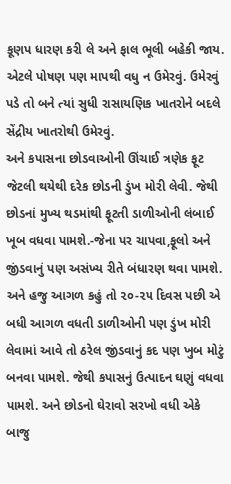કૂણપ ધારણ કરી લે અને ફાલ ભૂલી બહેકી જાય. એટલે પોષણ પણ માપથી વધુ ન ઉમેરવું. ઉમેરવું પડે તો બને ત્યાં સુધી રાસાયણિક ખાતરોને બદલે સેંદ્રીય ખાતરોથી ઉમેરવું.
અને કપાસના છોડવાઓની ઊંચાઈ ત્રણેક ફૂટ જેટલી થયેથી દરેક છોડની ડુંખ મોરી લેવી. જેથી છોડનાં મુખ્ય થડમાંથી ફૂટતી ડાળીઓની લંબાઈ ખૂબ વધવા પામશે.-જેના પર ચાપવા,ફૂલો અને જીંડવાનું પણ અસંખ્ય રીતે બંધારણ થવા પામશે. અને હજુ આગળ કહું તો ૨૦-૨૫ દિવસ પછી એ બધી આગળ વધતી ડાળીઓની પણ ડુંખ મોરી લેવામાં આવે તો ઠરેલ જીંડવાનું કદ પણ ખુબ મોટું બનવા પામશે. જેથી કપાસનું ઉત્પાદન ઘણું વધવા પામશે. અને છોડનો ઘેરાવો સરખો વધી એકે બાજુ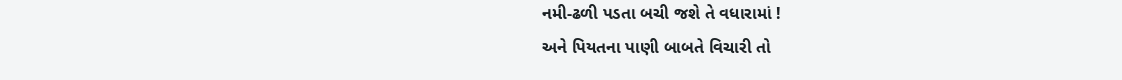નમી-ઢળી પડતા બચી જશે તે વધારામાં !
અને પિયતના પાણી બાબતે વિચારી તો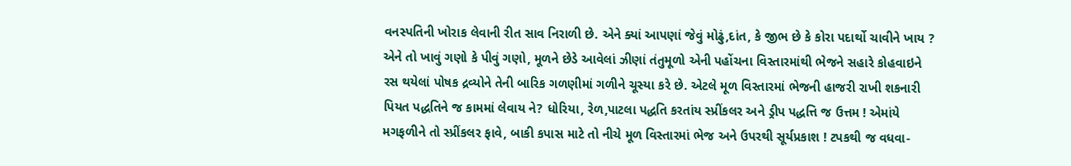વનસ્પતિની ખોરાક લેવાની રીત સાવ નિરાળી છે. એને ક્યાં આપણાં જેવું મોઢું,દાંત, કે જીભ છે કે કોરા પદાર્થો ચાવીને ખાય ? એને તો ખાવું ગણો કે પીવું ગણો, મૂળને છેડે આવેલાં ઝીણાં તંતુમૂળો એની પહોંચના વિસ્તારમાંથી ભેજને સહારે કોહવાઇને રસ થયેલાં પોષક દ્રવ્યોને તેની બારિક ગળણીમાં ગળીને ચૂસ્યા કરે છે. એટલે મૂળ વિસ્તારમાં ભેજની હાજરી રાખી શકનારી પિયત પદ્ધતિને જ કામમાં લેવાય ને? ધોરિયા, રેળ,પાટલા પદ્ધતિ કરતાંય સ્પ્રીંકલર અને ડ્રીપ પદ્ધત્તિ જ ઉત્તમ ! એમાંયે મગફળીને તો સ્પ્રીંકલર ફાવે, બાકી કપાસ માટે તો નીચે મૂળ વિસ્તારમાં ભેજ અને ઉપરથી સૂર્યપ્રકાશ ! ટપકથી જ વધવા-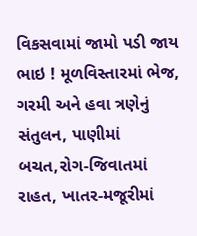વિકસવામાં જામો પડી જાય ભાઇ ! મૂળવિસ્તારમાં ભેજ, ગરમી અને હવા ત્રણેનું સંતુલન, પાણીમાં બચત,રોગ-જિવાતમાં રાહત, ખાતર-મજૂરીમાં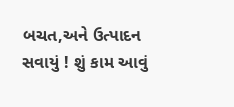બચત,અને ઉત્પાદન સવાયું ! શું કામ આવું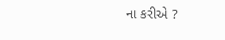ના કરીએ ?